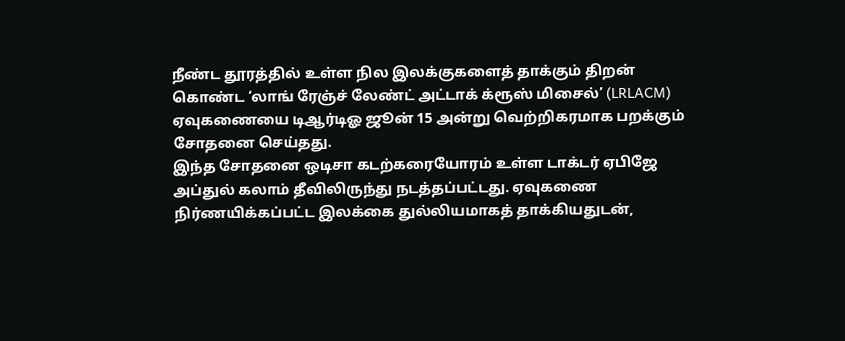நீண்ட தூரத்தில் உள்ள நில இலக்குகளைத் தாக்கும் திறன் கொண்ட ‘லாங் ரேஞ்ச் லேண்ட் அட்டாக் க்ரூஸ் மிசைல்’ (LRLACM) ஏவுகணையை டிஆர்டிஓ ஜூன் 15 அன்று வெற்றிகரமாக பறக்கும் சோதனை செய்தது.
இந்த சோதனை ஒடிசா கடற்கரையோரம் உள்ள டாக்டர் ஏபிஜே அப்துல் கலாம் தீவிலிருந்து நடத்தப்பட்டது. ஏவுகணை நிர்ணயிக்கப்பட்ட இலக்கை துல்லியமாகத் தாக்கியதுடன்,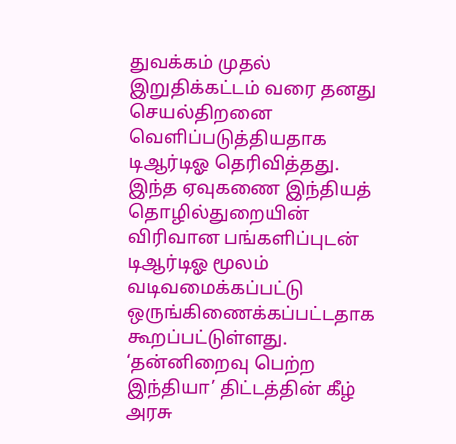துவக்கம் முதல் இறுதிக்கட்டம் வரை தனது செயல்திறனை வெளிப்படுத்தியதாக டிஆர்டிஓ தெரிவித்தது.
இந்த ஏவுகணை இந்தியத் தொழில்துறையின் விரிவான பங்களிப்புடன் டிஆர்டிஓ மூலம் வடிவமைக்கப்பட்டு ஒருங்கிணைக்கப்பட்டதாக கூறப்பட்டுள்ளது. ‘தன்னிறைவு பெற்ற இந்தியா’ திட்டத்தின் கீழ் அரசு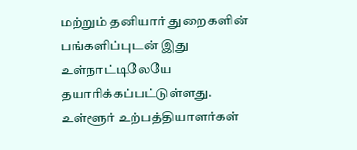மற்றும் தனியார் துறைகளின் பங்களிப்புடன் இது உள்நாட்டிலேயே தயாரிக்கப்பட்டுள்ளது.
உள்ளூர் உற்பத்தியாளர்கள்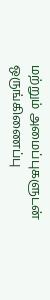மற்றும் அமைப்புகளுடன் ஒருங்கிணைப்பு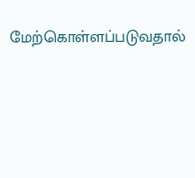மேற்கொள்ளப்படுவதால்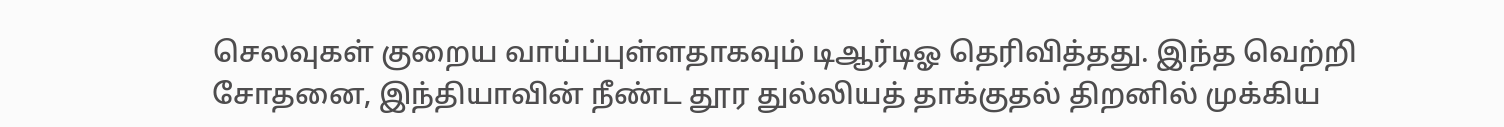செலவுகள் குறைய வாய்ப்புள்ளதாகவும் டிஆர்டிஓ தெரிவித்தது. இந்த வெற்றி சோதனை, இந்தியாவின் நீண்ட தூர துல்லியத் தாக்குதல் திறனில் முக்கிய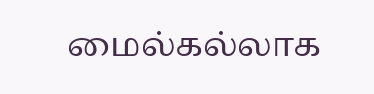மைல்கல்லாக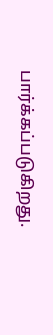பார்க்கப்படுகிறது.